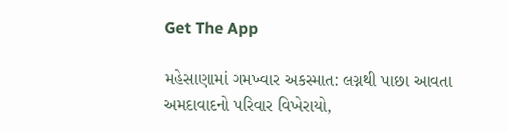Get The App

મહેસાણામાં ગમખ્વાર અકસ્માત: લગ્નથી પાછા આવતા અમદાવાદનો પરિવાર વિખેરાયો,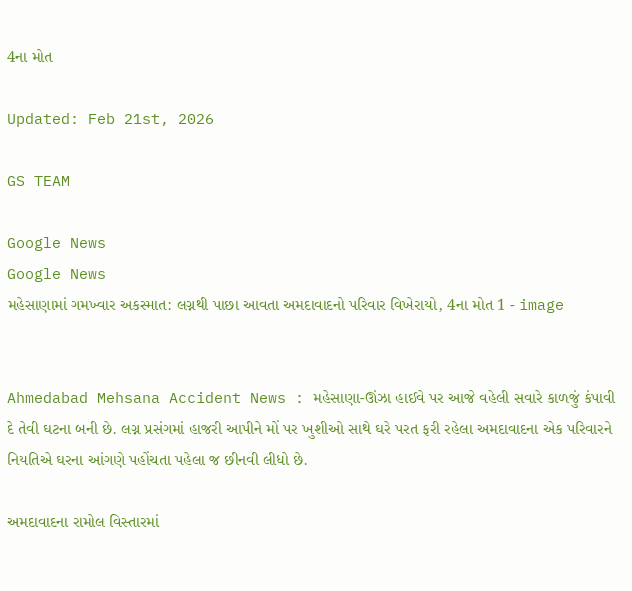4ના મોત

Updated: Feb 21st, 2026

GS TEAM

Google News
Google News
મહેસાણામાં ગમખ્વાર અકસ્માત: લગ્નથી પાછા આવતા અમદાવાદનો પરિવાર વિખેરાયો, 4ના મોત 1 - image


Ahmedabad Mehsana Accident News : મહેસાણા-ઊંઝા હાઈવે પર આજે વહેલી સવારે કાળજું કંપાવી દે તેવી ઘટના બની છે. લગ્ન પ્રસંગમાં હાજરી આપીને મોં પર ખુશીઓ સાથે ઘરે પરત ફરી રહેલા અમદાવાદના એક પરિવારને નિયતિએ ઘરના આંગણે પહોંચતા પહેલા જ છીનવી લીધો છે.

અમદાવાદના રામોલ વિસ્તારમાં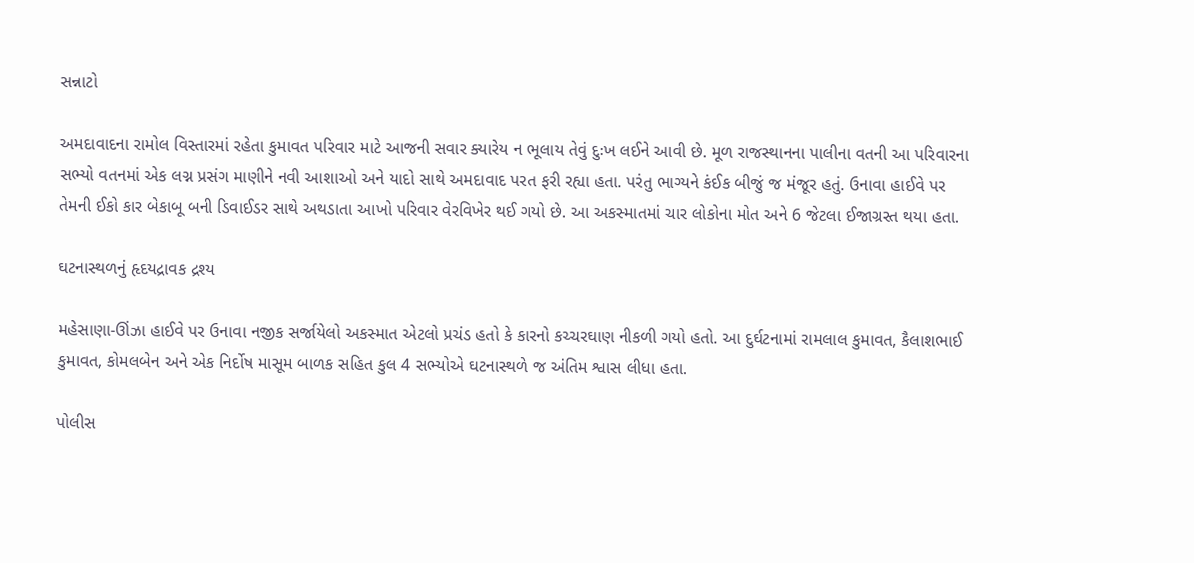સન્નાટો

અમદાવાદના રામોલ વિસ્તારમાં રહેતા કુમાવત પરિવાર માટે આજની સવાર ક્યારેય ન ભૂલાય તેવું દુઃખ લઈને આવી છે. મૂળ રાજસ્થાનના પાલીના વતની આ પરિવારના સભ્યો વતનમાં એક લગ્ન પ્રસંગ માણીને નવી આશાઓ અને યાદો સાથે અમદાવાદ પરત ફરી રહ્યા હતા. પરંતુ ભાગ્યને કંઈક બીજું જ મંજૂર હતું. ઉનાવા હાઈવે પર તેમની ઈકો કાર બેકાબૂ બની ડિવાઈડર સાથે અથડાતા આખો પરિવાર વેરવિખેર થઈ ગયો છે. આ અકસ્માતમાં ચાર લોકોના મોત અને 6 જેટલા ઈજાગ્રસ્ત થયા હતા.

ઘટનાસ્થળનું હૃદયદ્રાવક દ્રશ્ય

મહેસાણા-ઊંઝા હાઈવે પર ઉનાવા નજીક સર્જાયેલો અકસ્માત એટલો પ્રચંડ હતો કે કારનો કચ્ચરઘાણ નીકળી ગયો હતો. આ દુર્ઘટનામાં રામલાલ કુમાવત, કૈલાશભાઈ કુમાવત, કોમલબેન અને એક નિર્દોષ માસૂમ બાળક સહિત કુલ 4 સભ્યોએ ઘટનાસ્થળે જ અંતિમ શ્વાસ લીધા હતા.

પોલીસ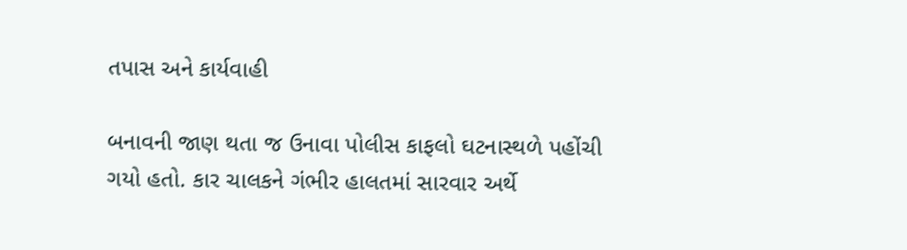તપાસ અને કાર્યવાહી

બનાવની જાણ થતા જ ઉનાવા પોલીસ કાફલો ઘટનાસ્થળે પહોંચી ગયો હતો. કાર ચાલકને ગંભીર હાલતમાં સારવાર અર્થે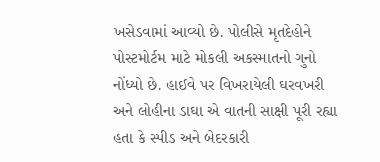ખસેડવામાં આવ્યો છે. પોલીસે મૃતદેહોને પોસ્ટમોર્ટમ માટે મોકલી અકસ્માતનો ગુનો નોંધ્યો છે. હાઈવે પર વિખરાયેલી ઘરવખરી અને લોહીના ડાઘા એ વાતની સાક્ષી પૂરી રહ્યા હતા કે સ્પીડ અને બેદરકારી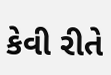કેવી રીતે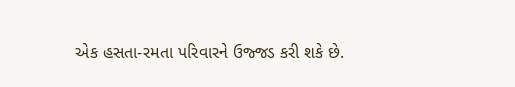એક હસતા-રમતા પરિવારને ઉજ્જડ કરી શકે છે.